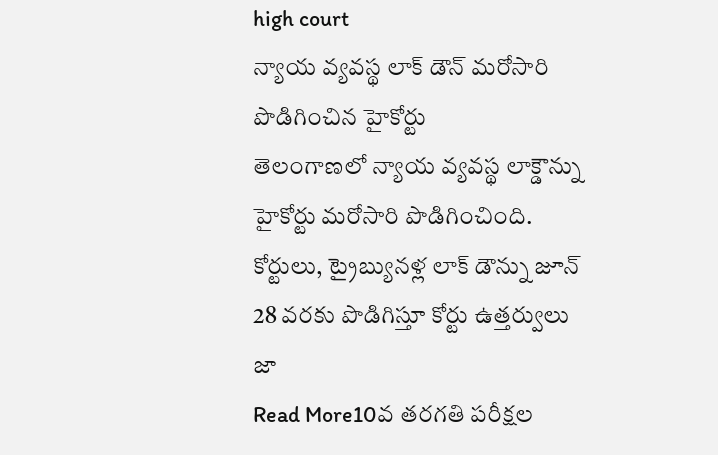high court
న్యాయ వ్యవస్థ లాక్ డౌన్ మరోసారి పొడిగించిన హైకోర్టు
తెలంగాణలో న్యాయ వ్యవస్థ లాక్డౌన్ను హైకోర్టు మరోసారి పొడిగించింది. కోర్టులు, ట్రైబ్యునళ్ల లాక్ డౌన్ను జూన్ 28 వరకు పొడిగిస్తూ కోర్టు ఉత్తర్వులు జా
Read More10వ తరగతి పరీక్షల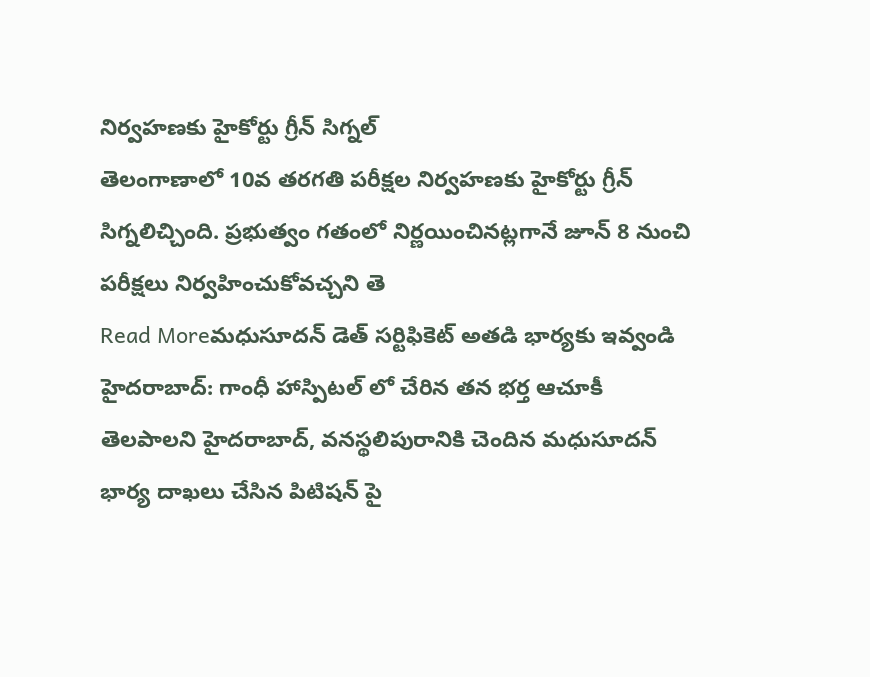నిర్వహణకు హైకోర్టు గ్రీన్ సిగ్నల్
తెలంగాణాలో 10వ తరగతి పరీక్షల నిర్వహణకు హైకోర్టు గ్రీన్ సిగ్నలిచ్చింది. ప్రభుత్వం గతంలో నిర్ణయించినట్లగానే జూన్ 8 నుంచి పరీక్షలు నిర్వహించుకోవచ్చని తె
Read Moreమధుసూదన్ డెత్ సర్టిఫికెట్ అతడి భార్యకు ఇవ్వండి
హైదరాబాద్: గాంధీ హాస్పిటల్ లో చేరిన తన భర్త ఆచూకీ తెలపాలని హైదరాబాద్, వనస్థలిపురానికి చెందిన మధుసూదన్ భార్య దాఖలు చేసిన పిటిషన్ పై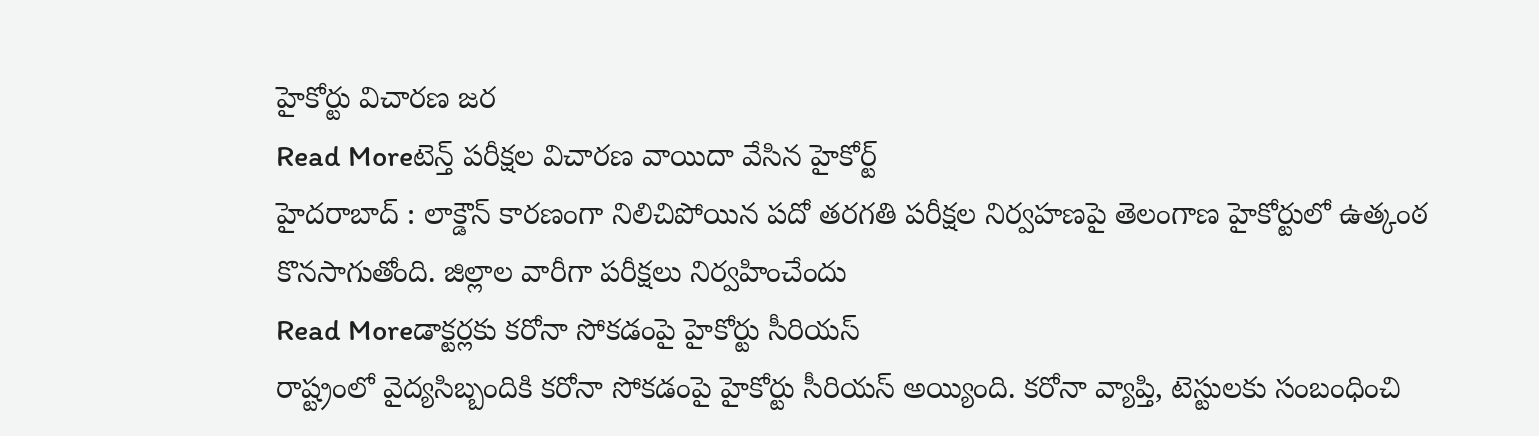హైకోర్టు విచారణ జర
Read Moreటెన్త్ పరీక్షల విచారణ వాయిదా వేసిన హైకోర్ట్
హైదరాబాద్ : లాక్డౌన్ కారణంగా నిలిచిపోయిన పదో తరగతి పరీక్షల నిర్వహణపై తెలంగాణ హైకోర్టులో ఉత్కంఠ కొనసాగుతోంది. జిల్లాల వారీగా పరీక్షలు నిర్వహించేందు
Read Moreడాక్టర్లకు కరోనా సోకడంపై హైకోర్టు సీరియస్
రాష్ట్రంలో వైద్యసిబ్బందికి కరోనా సోకడంపై హైకోర్టు సీరియస్ అయ్యింది. కరోనా వ్యాప్తి, టెస్టులకు సంబంధించి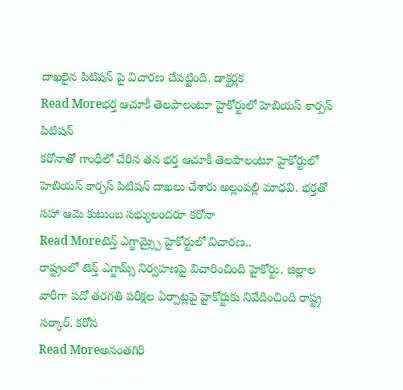దాఖలైన పిటిషన్ పై విచారణ చేపట్టింది. డాక్టర్లక
Read Moreభర్త ఆచూకీ తెలపాలంటూ హైకోర్టులో హెబియస్ కార్పస్ పిటిషన్
కరోనాతో గాంధీలో చేరిన తన భర్త ఆచూకీ తెలపాలంటూ హైకోర్టులో హెబియస్ కార్పస్ పిటిషన్ దాఖలు చేశారు అల్లంపల్లి మాధవి. భర్తతో సహా ఆమె కుటుంబ సభ్యులందరూ కరోనా
Read Moreటెన్త్ ఎగ్జామ్స్పై హైకోర్టులో విచారణ..
రాష్ట్రంలో టెన్త్ ఎగ్జామ్స్ నిర్వహణపై విచారించింది హైకోర్టు. జిల్లాల వారీగా పదో తరగతి పరీక్షల ఏర్పాట్లపై హైకోర్టుకు నివేదించింది రాష్ట్ర సర్కార్. కరోన
Read Moreఅనంతగిరి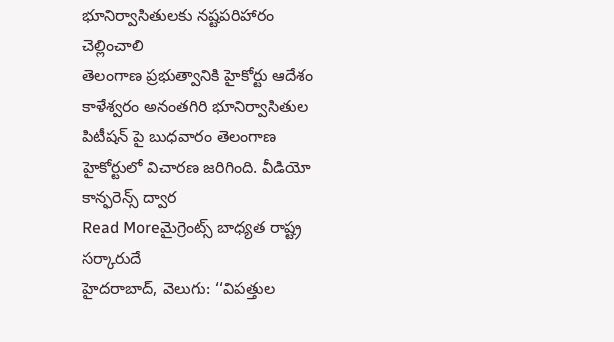భూనిర్వాసితులకు నష్టపరిహారం చెల్లించాలి
తెలంగాణ ప్రభుత్వానికి హైకోర్టు ఆదేశం కాళేశ్వరం అనంతగిరి భూనిర్వాసితుల పిటీషన్ పై బుధవారం తెలంగాణ హైకోర్టులో విచారణ జరిగింది. వీడియో కాన్ఫరెన్స్ ద్వార
Read Moreమైగ్రెంట్స్ బాధ్యత రాష్ట్ర సర్కారుదే
హైదరాబాద్, వెలుగు: ‘‘విపత్తుల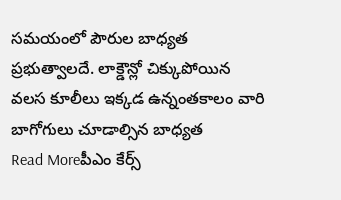సమయంలో పౌరుల బాధ్యత ప్రభుత్వాలదే. లాక్డౌన్లో చిక్కుపోయిన వలస కూలీలు ఇక్కడ ఉన్నంతకాలం వారి బాగోగులు చూడాల్సిన బాధ్యత
Read Moreపీఎం కేర్స్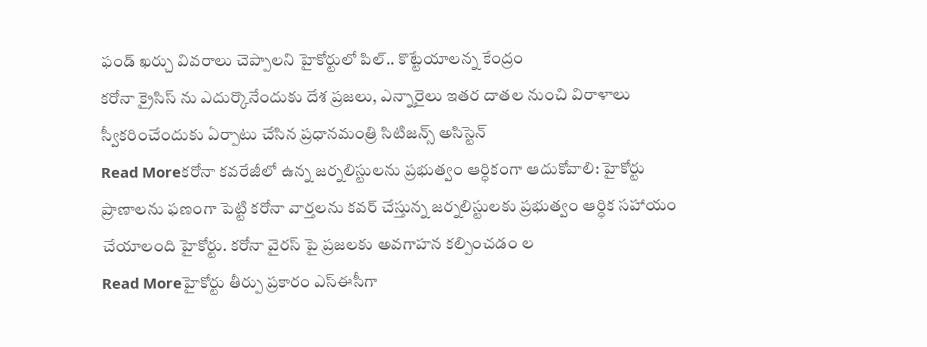ఫండ్ ఖర్చు వివరాలు చెప్పాలని హైకోర్టులో పిల్.. కొట్టేయాలన్న కేంద్రం
కరోనా క్రైసిస్ ను ఎదుర్కొనేందుకు దేశ ప్రజలు, ఎన్నారైలు ఇతర దాతల నుంచి విరాళాలు స్వీకరించేందుకు ఏర్పాటు చేసిన ప్రధానమంత్రి సిటిజన్స్ అసిస్టెన్
Read Moreకరోనా కవరేజీలో ఉన్న జర్నలిస్టులను ప్రభుత్వం ఆర్ధికంగా ఆదుకోవాలి: హైకోర్టు
ప్రాణాలను ఫణంగా పెట్టి కరోనా వార్తలను కవర్ చేస్తున్న జర్నలిస్టులకు ప్రభుత్వం ఆర్ధిక సహాయం చేయాలంది హైకోర్టు. కరోనా వైరస్ పై ప్రజలకు అవగాహన కల్పించడం ల
Read Moreహైకోర్టు తీర్పు ప్రకారం ఎస్ఈసీగా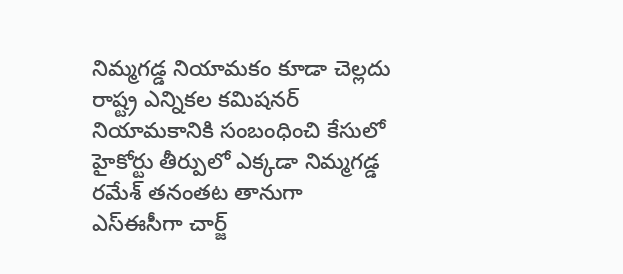నిమ్మగడ్డ నియామకం కూడా చెల్లదు
రాష్ట్ర ఎన్నికల కమిషనర్ నియామకానికి సంబంధించి కేసులో హైకోర్టు తీర్పులో ఎక్కడా నిమ్మగడ్డ రమేశ్ తనంతట తానుగా ఎస్ఈసీగా చార్జ్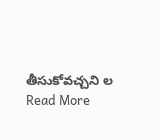తీసుకోవచ్చని ల
Read More